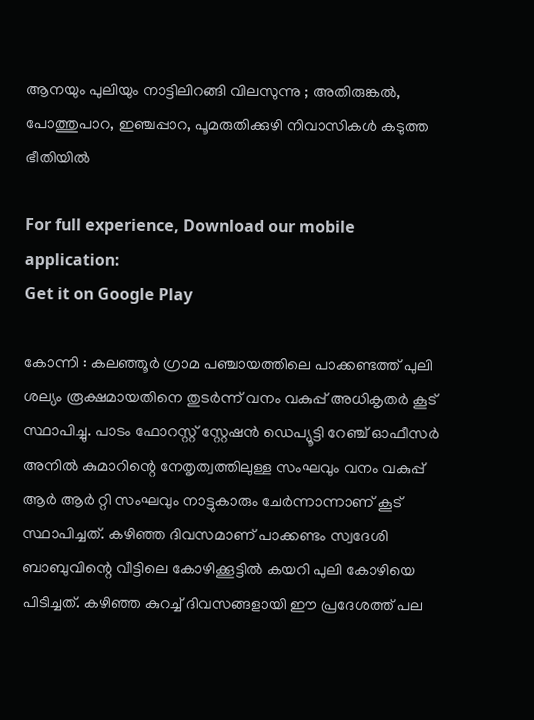ആനയും പുലിയും നാട്ടിലിറങ്ങി വിലസുന്നു ; അതിരുങ്കൽ, പോത്തുപാറ, ഇഞ്ചപ്പാറ, പൂമരുതിക്കുഴി നിവാസികള്‍ കടുത്ത ഭീതിയില്‍

For full experience, Download our mobile application:
Get it on Google Play

കോന്നി : കലഞ്ഞൂർ ഗ്രാമ പഞ്ചായത്തിലെ പാക്കണ്ടത്ത് പുലി ശല്യം രൂക്ഷമായതിനെ തുടർന്ന് വനം വകുപ്പ് അധികൃതർ കൂട് സ്ഥാപിച്ചു. പാടം ഫോറസ്റ്റ് സ്റ്റേഷൻ ഡെപ്യൂട്ടി റേഞ്ച് ഓഫീസർ അനിൽ കുമാറിന്റെ നേതൃത്വത്തിലുള്ള സംഘവും വനം വകുപ്പ് ആർ ആർ റ്റി സംഘവും നാട്ടുകാരും ചേർന്നാന്നാണ് കൂട് സ്ഥാപിച്ചത്. കഴിഞ്ഞ ദിവസമാണ് പാക്കണ്ടം സ്വദേശി ബാബുവിന്റെ വീട്ടിലെ കോഴിക്കൂട്ടിൽ കയറി പുലി കോഴിയെ പിടിച്ചത്. കഴിഞ്ഞ കുറച്ച് ദിവസങ്ങളായി ഈ പ്രദേശത്ത് പല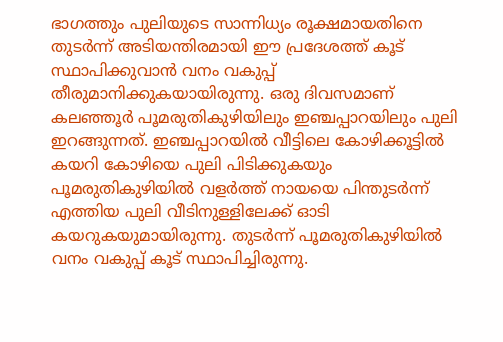ഭാഗത്തും പുലിയുടെ സാന്നിധ്യം രൂക്ഷമായതിനെ തുടർന്ന് അടിയന്തിരമായി ഈ പ്രദേശത്ത് കൂട് സ്ഥാപിക്കുവാൻ വനം വകുപ്പ് തീരുമാനിക്കുകയായിരുന്നു. ഒരു ദിവസമാണ് കലഞ്ഞൂർ പൂമരുതികുഴിയിലും ഇഞ്ചപ്പാറയിലും പുലി ഇറങ്ങുന്നത്. ഇഞ്ചപ്പാറയിൽ വീട്ടിലെ കോഴിക്കൂട്ടിൽ കയറി കോഴിയെ പുലി പിടിക്കുകയും പൂമരുതികുഴിയിൽ വളർത്ത് നായയെ പിന്തുടർന്ന് എത്തിയ പുലി വീടിനുള്ളിലേക്ക് ഓടി കയറുകയുമായിരുന്നു. തുടർന്ന് പൂമരുതികുഴിയിൽ വനം വകുപ്പ് കൂട് സ്ഥാപിച്ചിരുന്നു.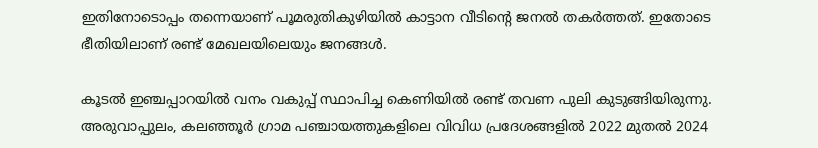ഇതിനോടൊപ്പം തന്നെയാണ് പൂമരുതികുഴിയിൽ കാട്ടാന വീടിന്റെ ജനൽ തകർത്തത്. ഇതോടെ ഭീതിയിലാണ് രണ്ട് മേഖലയിലെയും ജനങ്ങൾ.

കൂടൽ ഇഞ്ചപ്പാറയിൽ വനം വകുപ്പ് സ്ഥാപിച്ച കെണിയിൽ രണ്ട് തവണ പുലി കുടുങ്ങിയിരുന്നു. അരുവാപ്പുലം, കലഞ്ഞൂർ ഗ്രാമ പഞ്ചായത്തുകളിലെ വിവിധ പ്രദേശങ്ങളിൽ 2022 മുതൽ 2024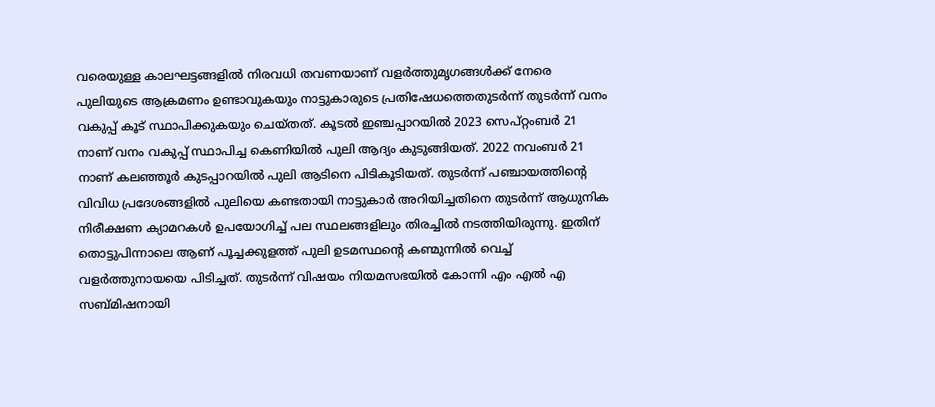വരെയുള്ള കാലഘട്ടങ്ങളിൽ നിരവധി തവണയാണ് വളർത്തുമൃഗങ്ങൾക്ക് നേരെ പുലിയുടെ ആക്രമണം ഉണ്ടാവുകയും നാട്ടുകാരുടെ പ്രതിഷേധത്തെതുടര്‍ന്ന് തുടർന്ന് വനം വകുപ്പ് കൂട് സ്ഥാപിക്കുകയും ചെയ്തത്. കൂടൽ ഇഞ്ചപ്പാറയിൽ 2023 സെപ്റ്റംബർ 21 നാണ് വനം വകുപ്പ് സ്ഥാപിച്ച കെണിയിൽ പുലി ആദ്യം കുടുങ്ങിയത്. 2022 നവംബർ 21 നാണ് കലഞ്ഞൂർ കുടപ്പാറയിൽ പുലി ആടിനെ പിടികൂടിയത്. തുടർന്ന് പഞ്ചായത്തിന്റെ വിവിധ പ്രദേശങ്ങളിൽ പുലിയെ കണ്ടതായി നാട്ടുകാർ അറിയിച്ചതിനെ തുടർന്ന് ആധുനിക നിരീക്ഷണ ക്യാമറകൾ ഉപയോഗിച്ച് പല സ്ഥലങ്ങളിലും തിരച്ചിൽ നടത്തിയിരുന്നു. ഇതിന് തൊട്ടുപിന്നാലെ ആണ് പൂച്ചക്കുളത്ത് പുലി ഉടമസ്ഥന്റെ കണ്മുന്നിൽ വെച്ച് വളർത്തുനായയെ പിടിച്ചത്. തുടർന്ന് വിഷയം നിയമസഭയിൽ കോന്നി എം എൽ എ സബ്മിഷനായി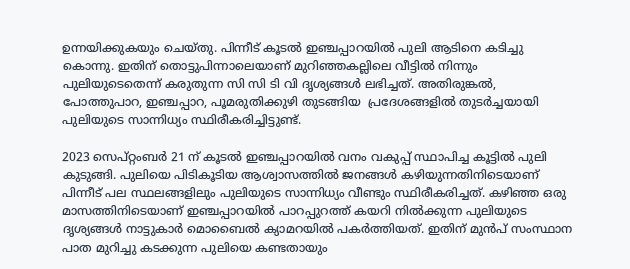ഉന്നയിക്കുകയും ചെയ്‌തു. പിന്നീട് കൂടൽ ഇഞ്ചപ്പാറയിൽ പുലി ആടിനെ കടിച്ചു കൊന്നു. ഇതിന് തൊട്ടുപിന്നാലെയാണ് മുറിഞ്ഞകല്ലിലെ വീട്ടിൽ നിന്നും പുലിയുടെതെന്ന് കരുതുന്ന സി സി ടി വി ദൃശ്യങ്ങൾ ലഭിച്ചത്. അതിരുങ്കൽ, പോത്തുപാറ, ഇഞ്ചപ്പാറ, പൂമരുതിക്കുഴി തുടങ്ങിയ  പ്രദേശങ്ങളില്‍ തുടർച്ചയായി പുലിയുടെ സാന്നിധ്യം സ്ഥിരീകരിച്ചിട്ടുണ്ട്.

2023 സെപ്റ്റംബർ 21 ന് കൂടൽ ഇഞ്ചപ്പാറയിൽ വനം വകുപ്പ് സ്ഥാപിച്ച കൂട്ടിൽ പുലി കുടുങ്ങി. പുലിയെ പിടികൂടിയ ആശ്വാസത്തിൽ ജനങ്ങൾ കഴിയുന്നതിനിടെയാണ് പിന്നീട് പല സ്ഥലങ്ങളിലും പുലിയുടെ സാന്നിധ്യം വീണ്ടും സ്ഥിരീകരിച്ചത്. കഴിഞ്ഞ ഒരു മാസത്തിനിടെയാണ് ഇഞ്ചപ്പാറയിൽ പാറപ്പുറത്ത് കയറി നിൽക്കുന്ന പുലിയുടെ ദൃശ്യങ്ങൾ നാട്ടുകാർ മൊബൈൽ ക്യാമറയിൽ പകർത്തിയത്. ഇതിന് മുൻപ് സംസ്ഥാന പാത മുറിച്ചു കടക്കുന്ന പുലിയെ കണ്ടതായും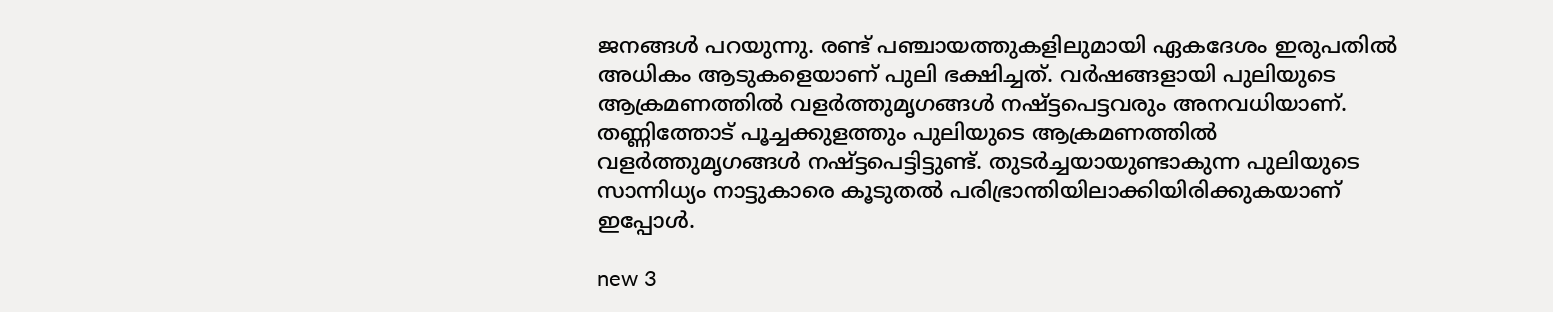ജനങ്ങൾ പറയുന്നു. രണ്ട് പഞ്ചായത്തുകളിലുമായി ഏകദേശം ഇരുപതിൽ അധികം ആടുകളെയാണ് പുലി ഭക്ഷിച്ചത്. വർഷങ്ങളായി പുലിയുടെ ആക്രമണത്തിൽ വളർത്തുമൃഗങ്ങൾ നഷ്ട്ടപെട്ടവരും അനവധിയാണ്. തണ്ണിത്തോട് പൂച്ചക്കുളത്തും പുലിയുടെ ആക്രമണത്തിൽ വളർത്തുമൃഗങ്ങൾ നഷ്ട്ടപെട്ടിട്ടുണ്ട്. തുടർച്ചയായുണ്ടാകുന്ന പുലിയുടെ സാന്നിധ്യം നാട്ടുകാരെ കൂടുതൽ പരിഭ്രാന്തിയിലാക്കിയിരിക്കുകയാണ് ഇപ്പോൾ.

new 3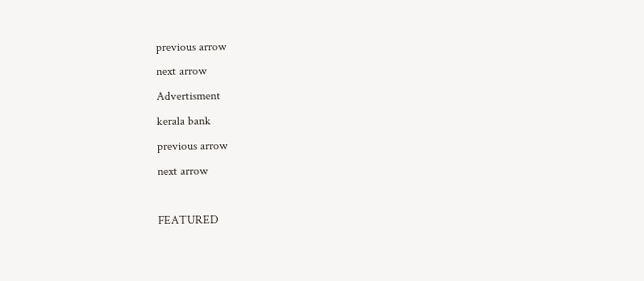previous arrow
next arrow
Advertisment
kerala bank
previous arrow
next arrow

FEATURED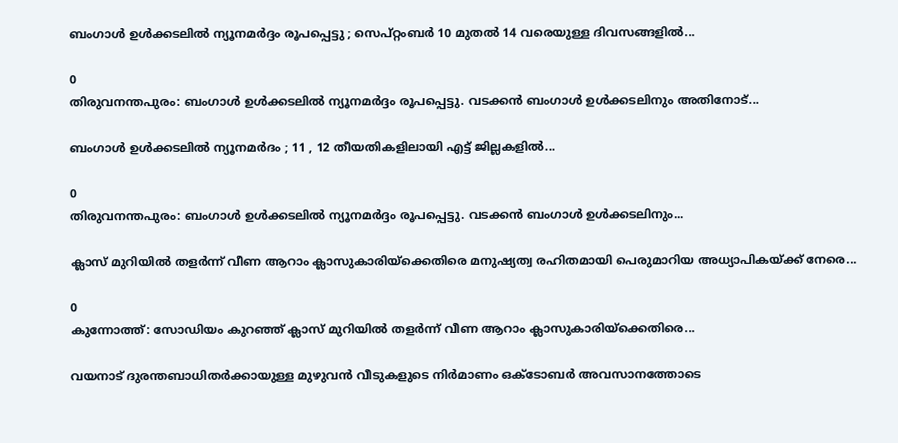ബംഗാൾ ഉൾക്കടലിൽ ന്യൂനമർദ്ദം രൂപപ്പെട്ടു ; സെപ്റ്റംബർ 10 മുതൽ 14 വരെയുള്ള ദിവസങ്ങളിൽ...

0
തിരുവനന്തപുരം: ബംഗാൾ ഉൾക്കടലിൽ ന്യൂനമർദ്ദം രൂപപ്പെട്ടു. വടക്കൻ ബംഗാൾ ഉൾക്കടലിനും അതിനോട്...

ബംഗാൾ ഉൾക്കടലിൽ ന്യൂനമർദം ; 11 , 12 തീയതികളിലായി എട്ട് ജില്ലകളിൽ...

0
തിരുവനന്തപുരം: ബംഗാൾ ഉൾക്കടലിൽ ന്യൂനമർദ്ദം രൂപപ്പെട്ടു. വടക്കൻ ബംഗാൾ ഉൾക്കടലിനും...

ക്ലാസ് മുറിയിൽ തളർന്ന് വീണ ആറാം ക്ലാസുകാരിയ്ക്കെതിരെ മനുഷ്യത്വ രഹിതമായി പെരുമാറിയ അധ്യാപികയ്ക്ക് നേരെ...

0
കുന്നോത്ത്: സോഡിയം കുറഞ്ഞ് ക്ലാസ് മുറിയിൽ തളർന്ന് വീണ ആറാം ക്ലാസുകാരിയ്ക്കെതിരെ...

വയനാട് ദുരന്തബാധിതർക്കായുള്ള മുഴുവൻ വീടുകളുടെ നിർമാണം ഒക്ടോബർ അവസാനത്തോടെ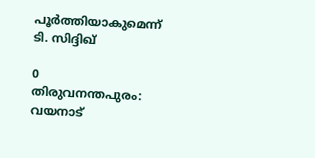പൂർത്തിയാകുമെന്ന് ടി. സിദ്ദിഖ്

0
തിരുവനന്തപുരം: വയനാട്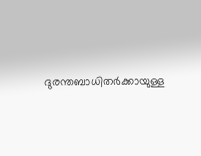ദുരന്തബാധിതർക്കായുള്ള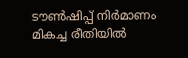ടൗൺഷിപ്പ് നിർമാണം മികച്ച രീതിയിൽ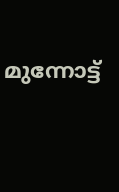മുന്നോട്ട്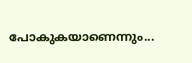പോകുകയാണെന്നും...